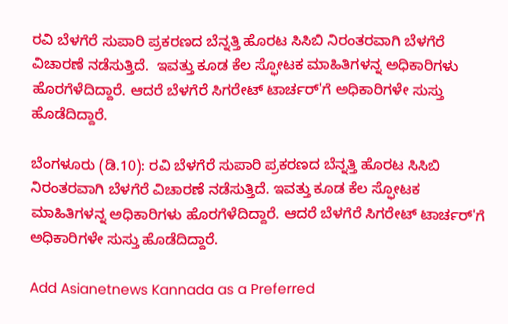ರವಿ ಬೆಳಗೆರೆ ಸುಪಾರಿ ಪ್ರಕರಣದ ಬೆನ್ನತ್ತಿ ಹೊರಟ ಸಿಸಿಬಿ ನಿರಂತರವಾಗಿ ಬೆಳಗೆರೆ ವಿಚಾರಣೆ ನಡೆಸುತ್ತಿದೆ.  ಇವತ್ತು ಕೂಡ ಕೆಲ ಸ್ಫೋಟಕ ಮಾಹಿತಿಗಳನ್ನ ಅಧಿಕಾರಿಗಳು ಹೊರಗೆಳೆದಿದ್ದಾರೆ. ಆದರೆ ಬೆಳಗೆರೆ ಸಿಗರೇಟ್ ಟಾರ್ಚರ್'ಗೆ ಅಧಿಕಾರಿಗಳೇ ಸುಸ್ತು ಹೊಡೆದಿದ್ದಾರೆ.

ಬೆಂಗಳೂರು (ಡಿ.10): ರವಿ ಬೆಳಗೆರೆ ಸುಪಾರಿ ಪ್ರಕರಣದ ಬೆನ್ನತ್ತಿ ಹೊರಟ ಸಿಸಿಬಿ ನಿರಂತರವಾಗಿ ಬೆಳಗೆರೆ ವಿಚಾರಣೆ ನಡೆಸುತ್ತಿದೆ. ಇವತ್ತು ಕೂಡ ಕೆಲ ಸ್ಫೋಟಕ ಮಾಹಿತಿಗಳನ್ನ ಅಧಿಕಾರಿಗಳು ಹೊರಗೆಳೆದಿದ್ದಾರೆ. ಆದರೆ ಬೆಳಗೆರೆ ಸಿಗರೇಟ್ ಟಾರ್ಚರ್'ಗೆ ಅಧಿಕಾರಿಗಳೇ ಸುಸ್ತು ಹೊಡೆದಿದ್ದಾರೆ.

Add Asianetnews Kannada as a Preferred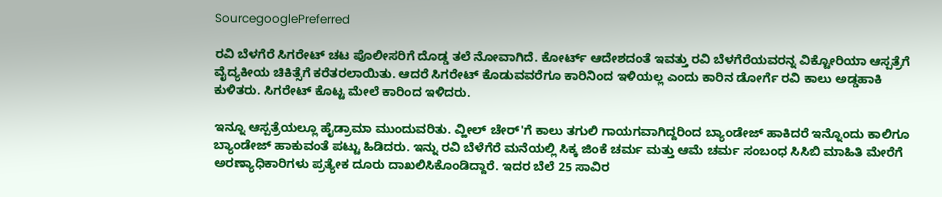SourcegooglePreferred

ರವಿ ಬೆಳಗೆರೆ ಸಿಗರೇಟ್ ಚಟ ಪೊಲೀಸರಿಗೆ ದೊಡ್ಡ ತಲೆ ನೋವಾಗಿದೆ. ಕೋರ್ಟ್‌ ಆದೇಶದಂತೆ ಇವತ್ತು ರವಿ ಬೆಳಗೆರೆಯವರನ್ನ ವಿಕ್ಟೋರಿಯಾ ಆಸ್ಪತ್ರೆಗೆ ವೈದ್ಯಕೀಯ ಚಿಕಿತ್ಸೆಗೆ ಕರೆತರಲಾಯಿತು. ಆದರೆ ಸಿಗರೇಟ್ ಕೊಡುವವರೆಗೂ ಕಾರಿನಿಂದ ಇಳಿಯಲ್ಲ ಎಂದು ಕಾರಿನ ಡೋರ್ಗೆ ರವಿ ಕಾಲು ಅಡ್ಡಹಾಕಿ ಕುಳಿತರು. ಸಿಗರೇಟ್ ಕೊಟ್ಟ ಮೇಲೆ ಕಾರಿಂದ ಇಳಿದರು.

ಇನ್ನೂ ಆಸ್ಪತ್ರೆಯಲ್ಲೂ ಹೈಡ್ರಾಮಾ ಮುಂದುವರಿತು. ವ್ಹೀಲ್ ಚೇರ್'ಗೆ ಕಾಲು ತಗುಲಿ ಗಾಯಗವಾಗಿದ್ದರಿಂದ ಬ್ಯಾಂಡೇಜ್ ಹಾಕಿದರೆ ಇನ್ನೊಂದು ಕಾಲಿಗೂ ಬ್ಯಾಂಡೇಜ್ ಹಾಕುವಂತೆ ಪಟ್ಟು ಹಿಡಿದರು. ಇನ್ನು ರವಿ ಬೆಳೆಗೆರೆ ಮನೆಯಲ್ಲಿ ಸಿಕ್ಕ ಜಿಂಕೆ ಚರ್ಮ ಮತ್ತು ಆಮೆ ಚರ್ಮ ಸಂಬಂಧ ಸಿಸಿಬಿ ಮಾಹಿತಿ ಮೇರೆಗೆ ಅರಣ್ಯಾಧಿಕಾರಿಗಳು ಪ್ರತ್ಯೇಕ ದೂರು ದಾಖಲಿಸಿಕೊಂಡಿದ್ದಾರೆ. ಇದರ ಬೆಲೆ 25 ಸಾವಿರ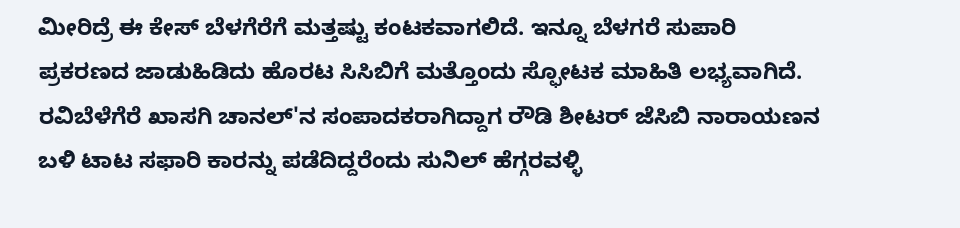ಮೀರಿದ್ರೆ ಈ ಕೇಸ್ ಬೆಳಗೆರೆಗೆ ಮತ್ತಷ್ಟು ಕಂಟಕವಾಗಲಿದೆ. ಇನ್ನೂ ಬೆಳಗರೆ ಸುಪಾರಿ ಪ್ರಕರಣದ ಜಾಡುಹಿಡಿದು ಹೊರಟ ಸಿಸಿಬಿಗೆ ಮತ್ತೊಂದು ಸ್ಫೋಟಕ ಮಾಹಿತಿ ಲಭ್ಯವಾಗಿದೆ. ರವಿಬೆಳೆಗೆರೆ ಖಾಸಗಿ ಚಾನಲ್'ನ ಸಂಪಾದಕರಾಗಿದ್ದಾಗ ರೌಡಿ ಶೀಟರ್ ಜೆಸಿಬಿ ನಾರಾಯಣನ ಬಳಿ ಟಾಟ ಸಫಾರಿ ಕಾರನ್ನು ಪಡೆದಿದ್ದರೆಂದು ಸುನಿಲ್ ಹೆಗ್ಗರವಳ್ಳಿ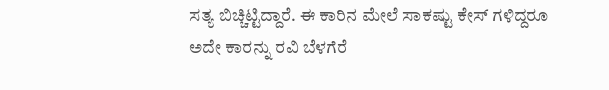ಸತ್ಯ ಬಿಚ್ಚಿಟ್ಟಿದ್ದಾರೆ. ಈ ಕಾರಿನ ಮೇಲೆ ಸಾಕಷ್ಟು ಕೇಸ್ ಗಳಿದ್ದರೂ ಅದೇ ಕಾರನ್ನು ರವಿ ಬೆಳಗೆರೆ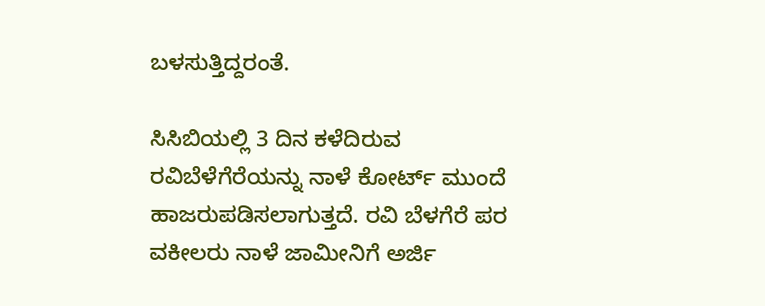ಬಳಸುತ್ತಿದ್ದರಂತೆ.

ಸಿಸಿಬಿಯಲ್ಲಿ 3 ದಿನ ಕಳೆದಿರುವ ರವಿಬೆಳೆಗೆರೆಯನ್ನು ನಾಳೆ ಕೋರ್ಟ್ ಮುಂದೆ ಹಾಜರುಪಡಿಸಲಾಗುತ್ತದೆ. ರವಿ ಬೆಳಗೆರೆ ಪರ ವಕೀಲರು ನಾಳೆ ಜಾಮೀನಿಗೆ ಅರ್ಜಿ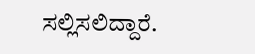ಸಲ್ಲಿಸಲಿದ್ದಾರೆ.